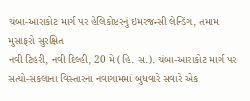ચંબા-આરાકોટ માર્ગ પર હેલિકોપ્ટરનું ઇમરજન્સી લેન્ડિંગ, તમામ મુસાફરો સુરક્ષિત
નવી ટિહરી, નવી દિલ્હી, 20 મે (હિ. સ.). ચંબા-આરાકોટ માર્ગ પર સત્યો-સકલાના વિસ્તારના નવાગામમાં બુધવારે સવારે એક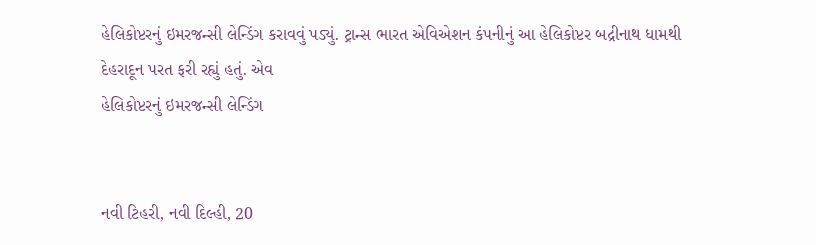હેલિકોપ્ટરનું ઇમરજન્સી લેન્ડિંગ કરાવવું પડ્યું. ટ્રાન્સ ભારત એવિએશન કંપનીનું આ હેલિકોપ્ટર બદ્રીનાથ ધામથી દેહરાદૂન પરત ફરી રહ્યું હતું. એવ
હેલિકોપ્ટરનું ઇમરજન્સી લેન્ડિંગ


નવી ટિહરી, નવી દિલ્હી, 20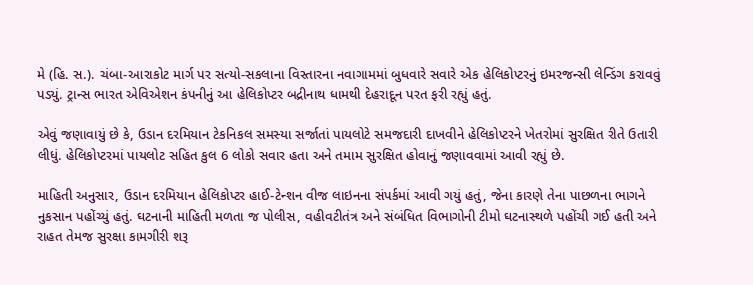મે (હિ. સ.). ચંબા-આરાકોટ માર્ગ પર સત્યો-સકલાના વિસ્તારના નવાગામમાં બુધવારે સવારે એક હેલિકોપ્ટરનું ઇમરજન્સી લેન્ડિંગ કરાવવું પડ્યું. ટ્રાન્સ ભારત એવિએશન કંપનીનું આ હેલિકોપ્ટર બદ્રીનાથ ધામથી દેહરાદૂન પરત ફરી રહ્યું હતું.

એવું જણાવાયું છે કે, ઉડાન દરમિયાન ટેકનિકલ સમસ્યા સર્જાતાં પાયલોટે સમજદારી દાખવીને હેલિકોપ્ટરને ખેતરોમાં સુરક્ષિત રીતે ઉતારી લીધું. હેલિકોપ્ટરમાં પાયલોટ સહિત કુલ 6 લોકો સવાર હતા અને તમામ સુરક્ષિત હોવાનું જણાવવામાં આવી રહ્યું છે.

માહિતી અનુસાર, ઉડાન દરમિયાન હેલિકોપ્ટર હાઈ-ટેન્શન વીજ લાઇનના સંપર્કમાં આવી ગયું હતું, જેના કારણે તેના પાછળના ભાગને નુકસાન પહોંચ્યું હતું. ઘટનાની માહિતી મળતા જ પોલીસ, વહીવટીતંત્ર અને સંબંધિત વિભાગોની ટીમો ઘટનાસ્થળે પહોંચી ગઈ હતી અને રાહત તેમજ સુરક્ષા કામગીરી શરૂ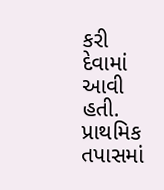કરી દેવામાં આવી હતી. પ્રાથમિક તપાસમાં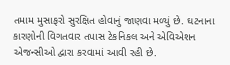તમામ મુસાફરો સુરક્ષિત હોવાનું જાણવા મળ્યું છે. ઘટનાના કારણોની વિગતવાર તપાસ ટેકનિકલ અને એવિએશન એજન્સીઓ દ્વારા કરવામાં આવી રહી છે.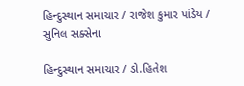હિન્દુસ્થાન સમાચાર / રાજેશ કુમાર પાંડેય / સુનિલ સક્સેના

હિન્દુસ્થાન સમાચાર / ડો.હિતેશ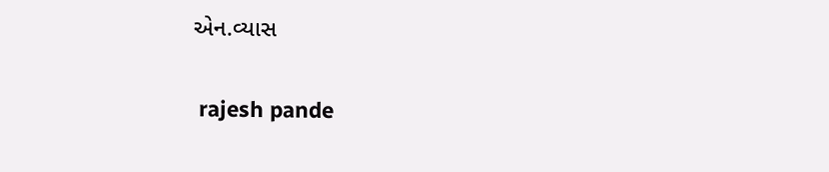એન.વ્યાસ


 rajesh pande